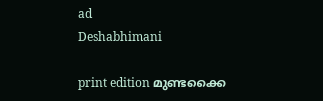ad
Deshabhimani

print edition മുണ്ടക്കൈ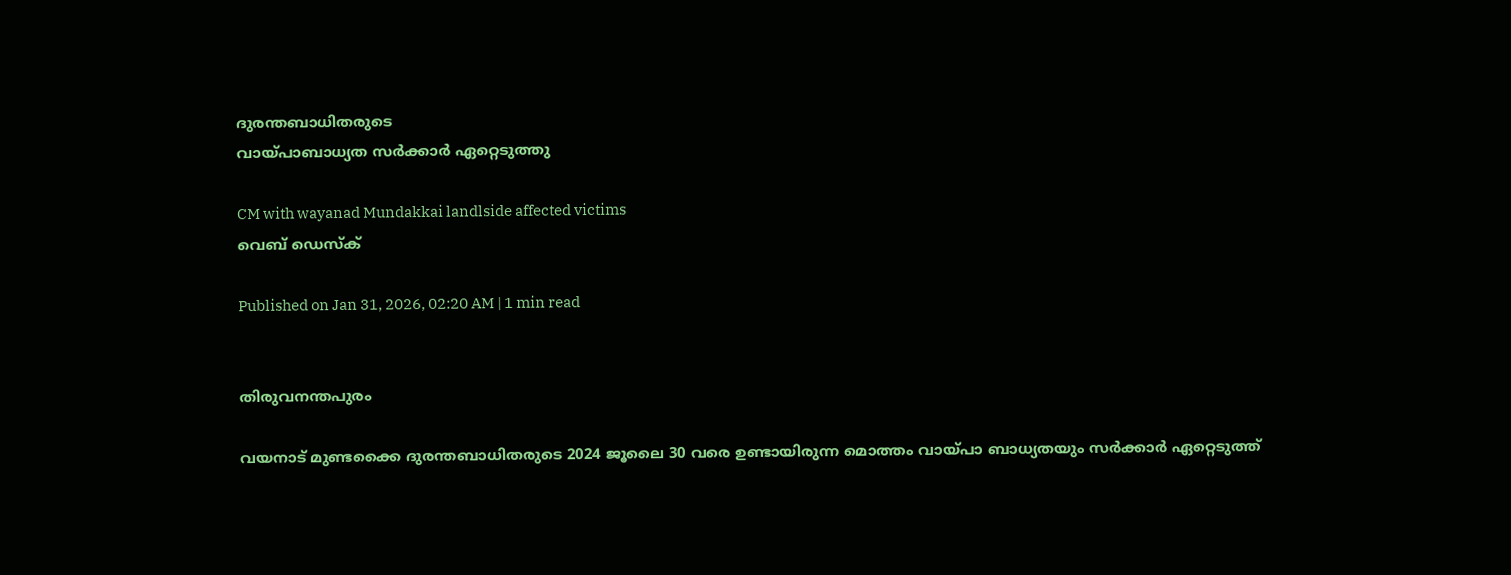ദുരന്തബാധിതരുടെ
വായ്‌പാബാധ്യത സർക്കാർ ഏറ്റെടുത്തു

CM with wayanad Mundakkai landlside affected victims
വെബ് ഡെസ്ക്

Published on Jan 31, 2026, 02:20 AM | 1 min read


തിരുവനന്തപുരം

വയനാട്‌ മുണ്ടക്കൈ ദുരന്തബാധിതരുടെ 2024 ജ‍ൂലൈ 30 വരെ ഉണ്ടായിരുന്ന മൊത്തം വായ്‌പാ ബാധ്യതയും സർക്കാർ ഏറ്റെടുത്ത്‌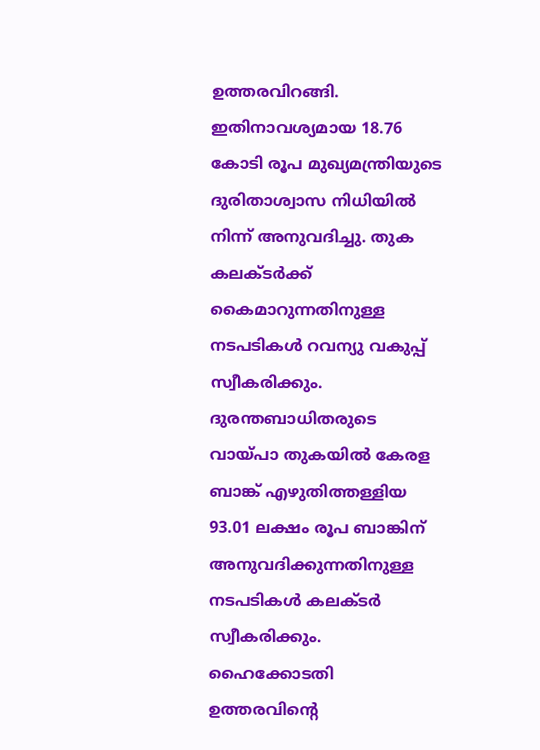ഉത്തരവിറങ്ങി. ഇതിനാവശ്യമായ 18.76 കോടി രൂപ മുഖ്യമന്ത്രിയുടെ ദുരിതാശ്വാസ നിധിയിൽ നിന്ന്‌ അനുവദിച്ചു. തുക കലക്‌ടർക്ക്‌ കൈമാറുന്നതിനുള്ള നടപടികൾ റവന്യു വകുപ്പ്‌ സ്വീകരിക്കും. ദുരന്തബാധിതരുടെ വായ്‌പാ തുകയിൽ കേരള ബാങ്ക്‌ എഴുതിത്തള്ളിയ 93.01 ലക്ഷം രൂപ ബാങ്കിന്‌ അനുവദിക്കുന്നതിനുള്ള നടപടികൾ കലക്‌ടർ സ്വീകരിക്കും. ഹൈക്കോടതി ഉത്തരവിന്റെ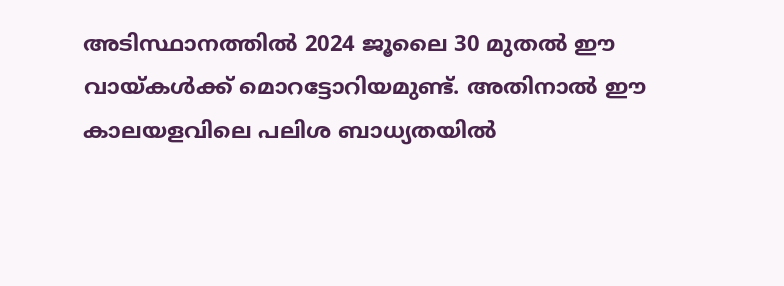അടിസ്ഥാനത്തിൽ 2024 ജ‍ൂലൈ 30 മുതൽ ഇ‍ൗ വായ്‌കൾക്ക്‌ മൊറട്ടോറിയമുണ്ട്‌. അതിനാൽ ഇ‍ൗ കാലയളവിലെ പലിശ ബാധ്യതയിൽ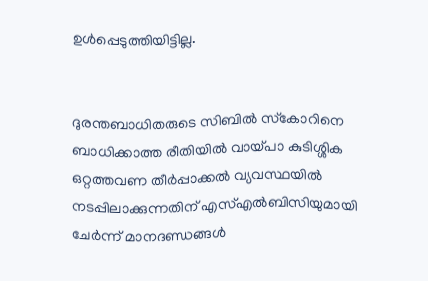ഉൾപ്പെടുത്തിയിട്ടില്ല.


ദുരന്തബാധിതരുടെ സിബിൽ സ്‌കോറിനെ ബാധിക്കാത്ത രീതിയിൽ വായ്‌പാ കുടിശ്ശിക ഒറ്റത്തവണ തീർപ്പാക്കൽ വ്യവസ്ഥയിൽ നടപ്പിലാക്കുന്നതിന്‌ എസ്‌എൽബിസിയുമായി ചേർന്ന്‌ മാനദണ്ഡങ്ങൾ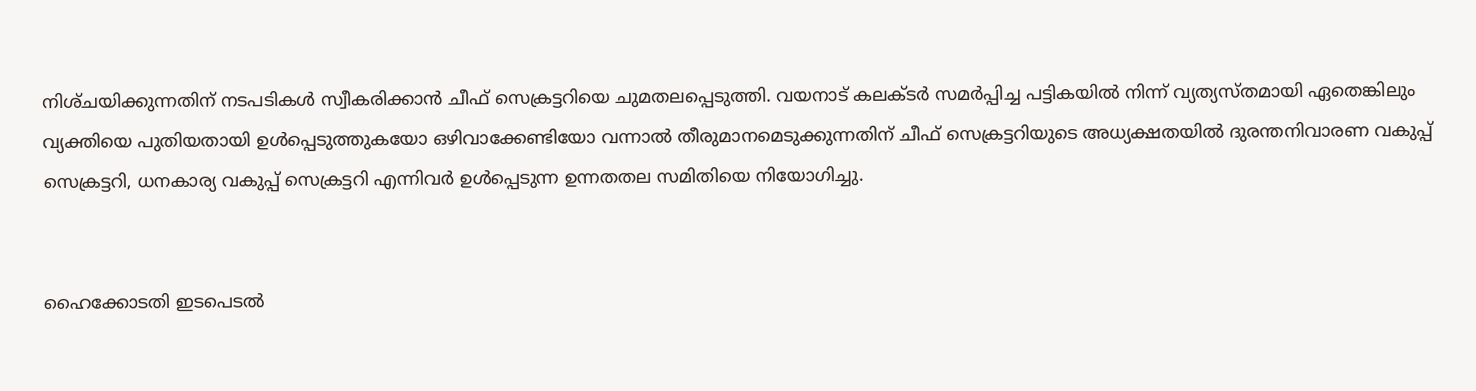നിശ്‌ചയിക്കുന്നതിന്‌ നടപടികൾ സ്വീകരിക്കാൻ ചീഫ്‌ സെക്രട്ടറിയെ ചുമതലപ്പെടുത്തി. വയനാട്‌ കലക്‌ടർ സമർപ്പിച്ച പട്ടികയിൽ നിന്ന്‌ വ്യത്യസ്തമായി ഏതെങ്കിലും വ്യക്തിയെ പുതിയതായി ഉൾപ്പെടുത്തുകയോ ഒഴിവാക്കേണ്ടിയോ വന്നാൽ തീരുമാനമെടുക്കുന്നതിന്‌ ചീഫ്‌ സെക്രട്ടറിയുടെ അധ്യക്ഷതയിൽ ദുരന്തനിവാരണ വകുപ്പ്‌ സെക്രട്ടറി, ധനകാര്യ വകുപ്പ്‌ സെക്രട്ടറി എന്നിവർ ഉൾപ്പെടുന്ന ഉന്നതതല സമിതിയെ നിയോഗിച്ചു.


ഹൈക്കോടതി ഇടപെടൽ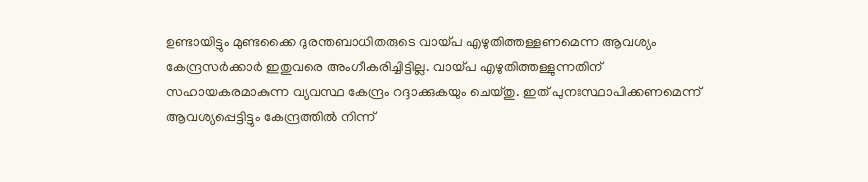ഉണ്ടായിട്ടും മുണ്ടക്കൈ ദുരന്തബാധിതരുടെ വായ്‌പ എഴുതിത്തള്ളണമെന്ന ആവശ്യം കേന്ദ്രസർക്കാർ ഇതുവരെ അംഗീകരിച്ചിട്ടില്ല. വായ്‌പ എഴുതിത്തള്ളുന്നതിന്‌ സഹായകരമാകുന്ന വ്യവസ്ഥ കേന്ദ്രം റദ്ദാക്കുകയും ചെയ്‌തു. ഇത്‌ പുനഃസ്ഥാപിക്കണമെന്ന്‌ ആവശ്യപ്പെട്ടിട്ടും കേന്ദ്രത്തിൽ നിന്ന്‌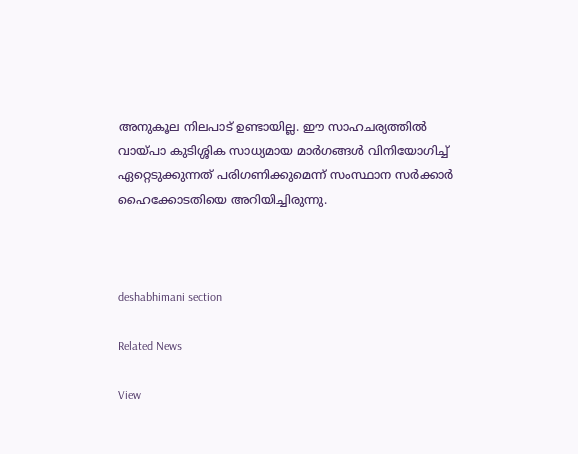അനുകൂല നിലപാട്‌ ഉണ്ടായില്ല. ഇ‍ൗ സാഹചര്യത്തിൽ വായ്‌പാ കുടിശ്ശിക സാധ്യമായ മാർഗങ്ങൾ വിനിയോഗിച്ച്‌ ഏറ്റെടുക്കുന്നത്‌ പരിഗണിക്കുമെന്ന്‌ സംസ്ഥാന സർക്കാർ ഹൈക്കോടതിയെ അറിയിച്ചിരുന്നു.



deshabhimani section

Related News

View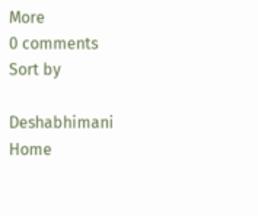More
0 comments
Sort by

Deshabhimani
Home